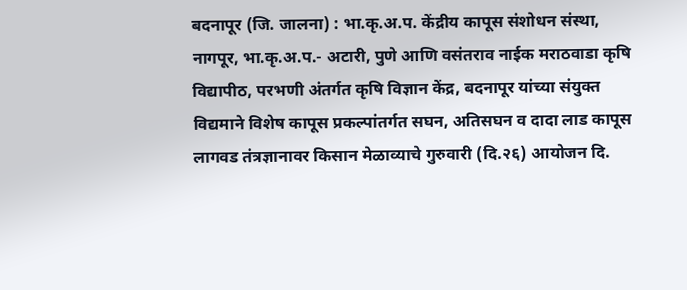बदनापूर (जि. जालना) : भा.कृ.अ.प. केंद्रीय कापूस संशोधन संस्था, नागपूर, भा.कृ.अ.प.- अटारी, पुणे आणि वसंतराव नाईक मराठवाडा कृषि विद्यापीठ, परभणी अंतर्गत कृषि विज्ञान केंद्र, बदनापूर यांच्या संयुक्त विद्यमाने विशेष कापूस प्रकल्पांतर्गत सघन, अतिसघन व दादा लाड कापूस लागवड तंत्रज्ञानावर किसान मेळाव्याचे गुरुवारी (दि.२६) आयोजन दि.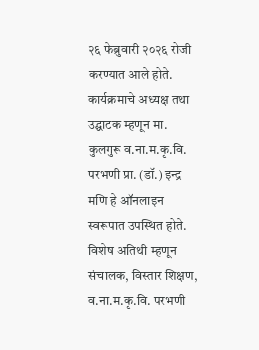२६ फेब्रुवारी २०२६ रोजी करण्यात आले होते.
कार्यक्रमाचे अध्यक्ष तथा उद्घाटक म्हणून मा. कुलगुरू व.ना.म.कृ.वि. परभणी प्रा. (डॉ.) इन्द्र मणि हे ऑनलाइन स्वरूपात उपस्थित होते. विशेष अतिथी म्हणून संचालक, विस्तार शिक्षण, व.ना.म.कृ.वि. परभणी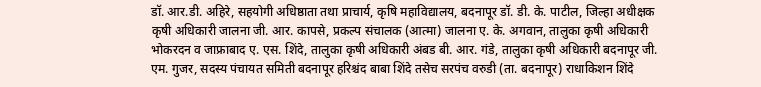डॉ. आर.डी. अहिरे, सहयोगी अधिष्ठाता तथा प्राचार्य, कृषि महाविद्यालय, बदनापूर डॉ. डी. के. पाटील, जिल्हा अधीक्षक कृषी अधिकारी जालना जी. आर. कापसे, प्रकल्प संचालक (आत्मा) जालना ए. के. अगवान, तालुका कृषी अधिकारी भोकरदन व जाफ्राबाद ए. एस. शिंदे, तालुका कृषी अधिकारी अंबड बी. आर. गंडे, तालुका कृषी अधिकारी बदनापूर जी. एम. गुजर, सदस्य पंचायत समिती बदनापूर हरिश्चंद बाबा शिंदे तसेच सरपंच वरुडी (ता. बदनापूर) राधाकिशन शिंदे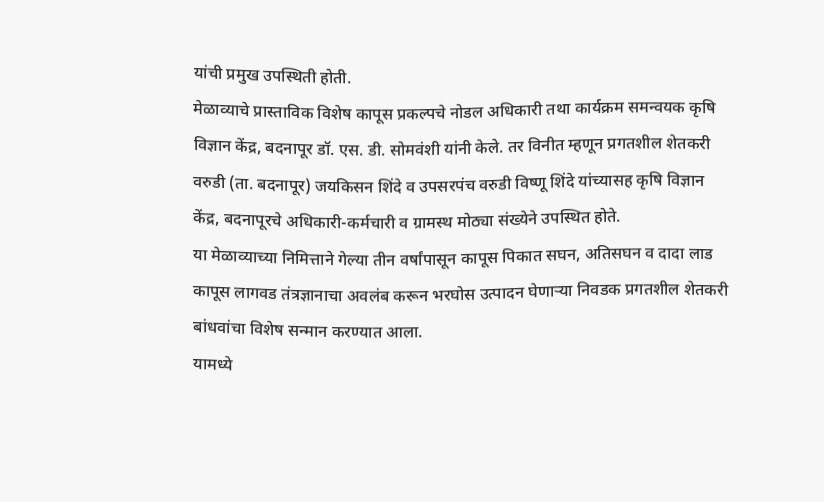यांची प्रमुख उपस्थिती होती.
मेळाव्याचे प्रास्ताविक विशेष कापूस प्रकल्पचे नोडल अधिकारी तथा कार्यक्रम समन्वयक कृषि विज्ञान केंद्र, बदनापूर डॉ. एस. डी. सोमवंशी यांनी केले. तर विनीत म्हणून प्रगतशील शेतकरी वरुडी (ता. बदनापूर) जयकिसन शिंदे व उपसरपंच वरुडी विष्णू शिंदे यांच्यासह कृषि विज्ञान केंद्र, बदनापूरचे अधिकारी-कर्मचारी व ग्रामस्थ मोठ्या संख्येने उपस्थित होते.
या मेळाव्याच्या निमित्ताने गेल्या तीन वर्षांपासून कापूस पिकात सघन, अतिसघन व दादा लाड कापूस लागवड तंत्रज्ञानाचा अवलंब करून भरघोस उत्पादन घेणाऱ्या निवडक प्रगतशील शेतकरी बांधवांचा विशेष सन्मान करण्यात आला.
यामध्ये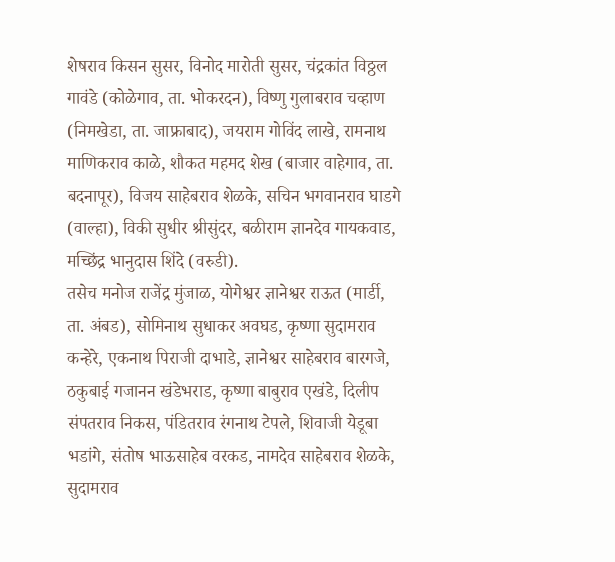शेषराव किसन सुसर, विनोद मारोती सुसर, चंद्रकांत विठ्ठल गावंडे (कोळेगाव, ता. भोकरदन), विष्णु गुलाबराव चव्हाण (निमखेडा, ता. जाफ्राबाद), जयराम गोविंद लाखे, रामनाथ माणिकराव काळे, शौकत महमद शेख (बाजार वाहेगाव, ता. बदनापूर), विजय साहेबराव शेळके, सचिन भगवानराव घाडगे (वाल्हा), विकी सुधीर श्रीसुंदर, बळीराम ज्ञानदेव गायकवाड, मच्छिंद्र भानुदास शिंदे (वरुडी).
तसेच मनोज राजेंद्र मुंजाळ, योगेश्वर ज्ञानेश्वर राऊत (मार्डी, ता. अंबड), सोमिनाथ सुधाकर अवघड, कृष्णा सुदामराव कन्हेरे, एकनाथ पिराजी दाभाडे, ज्ञानेश्वर साहेबराव बारगजे, ठकुबाई गजानन खंडेभराड, कृष्णा बाबुराव एखंडे, दिलीप संपतराव निकस, पंडितराव रंगनाथ टेपले, शिवाजी येडूबा भडांगे, संतोष भाऊसाहेब वरकड, नामदेव साहेबराव शेळके, सुदामराव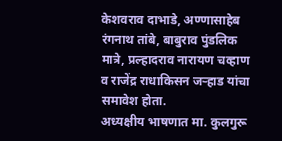केशवराव दाभाडे, अण्णासाहेब रंगनाथ तांबे, बाबुराव पुंडलिक मात्रे, प्रल्हादराव नारायण चव्हाण व राजेंद्र राधाकिसन जऱ्हाड यांचा समावेश होता.
अध्यक्षीय भाषणात मा. कुलगुरू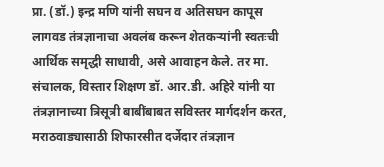प्रा. (डॉ.) इन्द्र मणि यांनी सघन व अतिसघन कापूस लागवड तंत्रज्ञानाचा अवलंब करून शेतकऱ्यांनी स्वतःची आर्थिक समृद्धी साधावी, असे आवाहन केले. तर मा. संचालक, विस्तार शिक्षण डॉ. आर.डी. अहिरे यांनी या तंत्रज्ञानाच्या त्रिसूत्री बाबींबाबत सविस्तर मार्गदर्शन करत, मराठवाड्यासाठी शिफारसीत दर्जेदार तंत्रज्ञान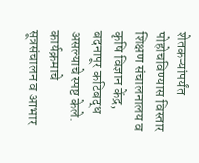शेतकऱ्यांपर्यंत पोहोचविण्यास विस्तार शिक्षण संचालनालय व कृषि विज्ञान केंद्र, बदनापूर कटिबद्ध असल्याचे स्पष्ट केले.
कार्यक्रमाचे सूत्रसंचालन व आभार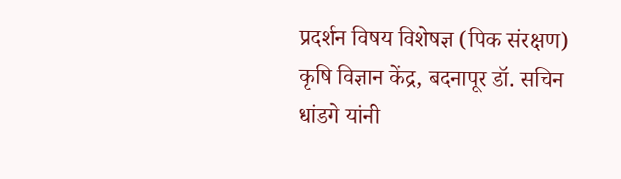प्रदर्शन विषय विशेषज्ञ (पिक संरक्षण) कृषि विज्ञान केंद्र, बदनापूर डॉ. सचिन धांडगे यांनी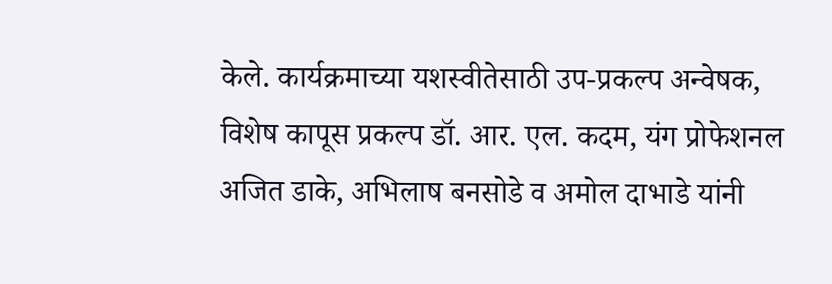केले. कार्यक्रमाच्या यशस्वीतेसाठी उप-प्रकल्प अन्वेषक, विशेष कापूस प्रकल्प डॉ. आर. एल. कदम, यंग प्रोफेशनल अजित डाके, अभिलाष बनसोडे व अमोल दाभाडे यांनी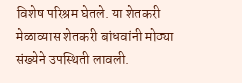विशेष परिश्रम घेतले. या शेतकरी मेळाव्यास शेतकरी बांधवांनी मोठ्या संख्येने उपस्थिती लावली.